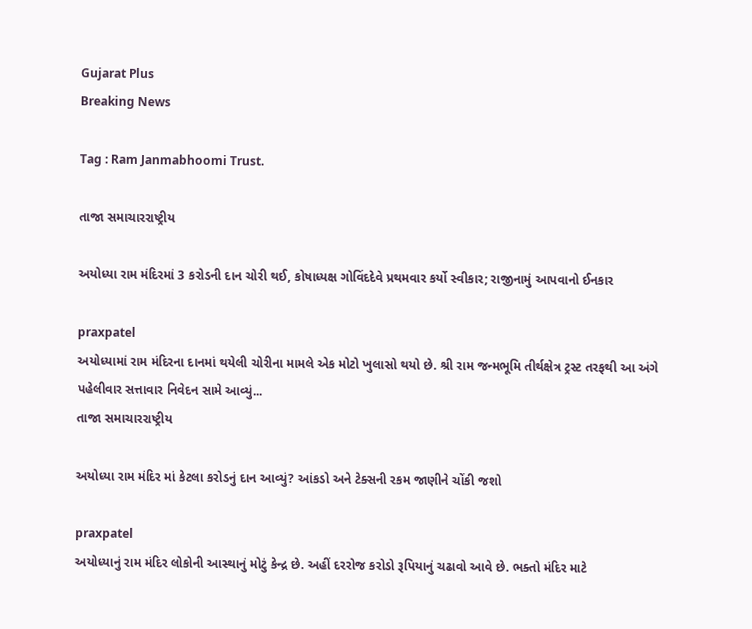Gujarat Plus
Breaking News

Tag : Ram Janmabhoomi Trust.

તાજા સમાચારરાષ્ટ્રીય

અયોધ્યા રામ મંદિરમાં 3 કરોડની દાન ચોરી થઈ, કોષાધ્યક્ષ ગોવિંદદેવે પ્રથમવાર કર્યો સ્વીકાર; રાજીનામું આપવાનો ઈનકાર

praxpatel
અયોધ્યામાં રામ મંદિરના દાનમાં થયેલી ચોરીના મામલે એક મોટો ખુલાસો થયો છે. શ્રી રામ જન્મભૂમિ તીર્થક્ષેત્ર ટ્રસ્ટ તરફથી આ અંગે પહેલીવાર સત્તાવાર નિવેદન સામે આવ્યું...
તાજા સમાચારરાષ્ટ્રીય

અયોધ્યા રામ મંદિર માં કેટલા કરોડનું દાન આવ્યું? આંકડો અને ટેક્સની રકમ જાણીને ચોંકી જશો

praxpatel
અયોધ્યાનું રામ મંદિર લોકોની આસ્થાનું મોટું કેન્દ્ર છે. અહીં દરરોજ કરોડો રૂપિયાનું ચઢાવો આવે છે. ભક્તો મંદિર માટે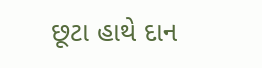છૂટા હાથે દાન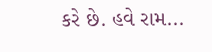કરે છે. હવે રામ...